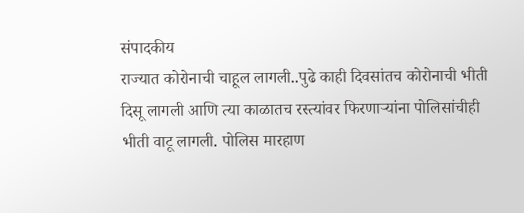संपादकीय
राज्यात कोरोनाची चाहूल लागली..पुढे काही दिवसांतच कोरोनाची भीती दिसू लागली आणि त्या काळातच रस्त्यांवर फिरणाऱ्यांना पोलिसांचीही भीती वाटू लागली. पोलिस मारहाण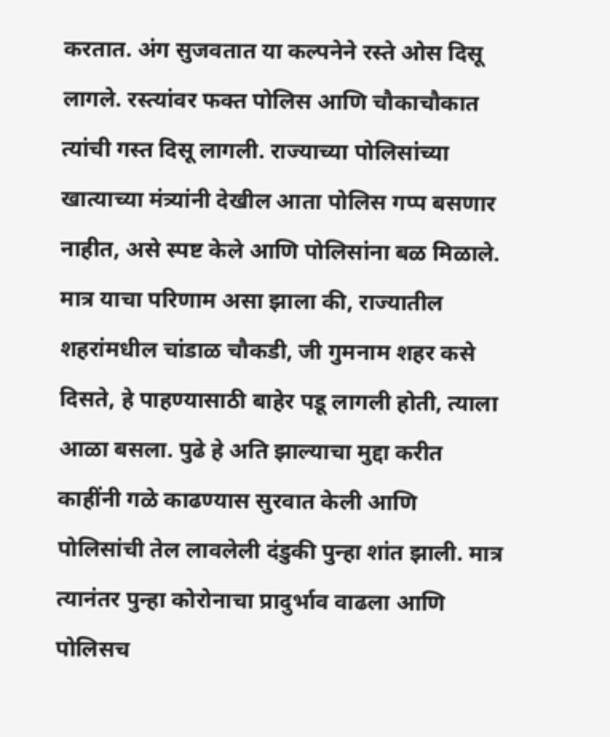करतात. अंग सुजवतात या कल्पनेने रस्ते ओस दिसू लागले. रस्त्यांवर फक्त पोलिस आणि चौकाचौकात त्यांची गस्त दिसू लागली. राज्याच्या पोलिसांच्या खात्याच्या मंत्र्यांनी देखील आता पोलिस गप्प बसणार नाहीत, असे स्पष्ट केले आणि पोलिसांना बळ मिळाले. मात्र याचा परिणाम असा झाला की, राज्यातील शहरांमधील चांडाळ चौकडी, जी गुमनाम शहर कसे दिसते, हे पाहण्यासाठी बाहेर पडू लागली होती, त्याला आळा बसला. पुढे हे अति झाल्याचा मुद्दा करीत काहींनी गळे काढण्यास सुरवात केली आणि पोलिसांची तेल लावलेली दंडुकी पुन्हा शांत झाली. मात्र त्यानंतर पुन्हा कोरोनाचा प्रादुर्भाव वाढला आणि पोलिसच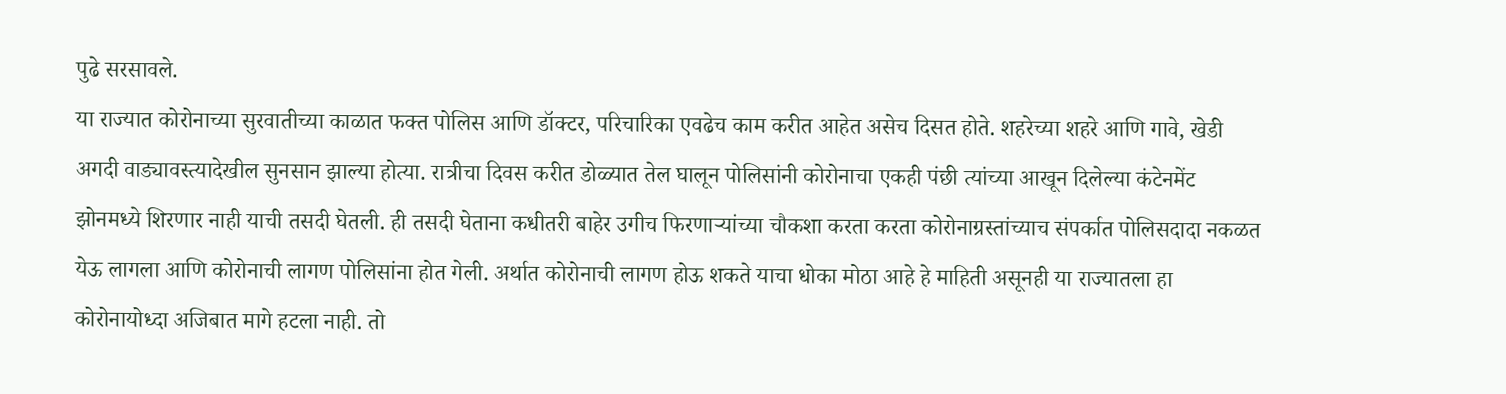पुढे सरसावले.
या राज्यात कोरोनाच्या सुरवातीच्या काळात फक्त पोलिस आणि डॉक्टर, परिचारिका एवढेच काम करीत आहेत असेच दिसत होते. शहरेच्या शहरे आणि गावे, खेडी अगदी वाड्यावस्त्यादेखील सुनसान झाल्या होत्या. रात्रीचा दिवस करीत डोळ्यात तेल घालून पोलिसांनी कोरोनाचा एकही पंछी त्यांच्या आखून दिलेल्या कंटेनमेंट झोनमध्ये शिरणार नाही याची तसदी घेतली. ही तसदी घेताना कधीतरी बाहेर उगीच फिरणाऱ्यांच्या चौकशा करता करता कोरोनाग्रस्तांच्याच संपर्कात पोलिसदादा नकळत येऊ लागला आणि कोरोनाची लागण पोलिसांना होत गेली. अर्थात कोरोनाची लागण होऊ शकते याचा धोका मोठा आहे हे माहिती असूनही या राज्यातला हा कोरोनायोध्दा अजिबात मागे हटला नाही. तो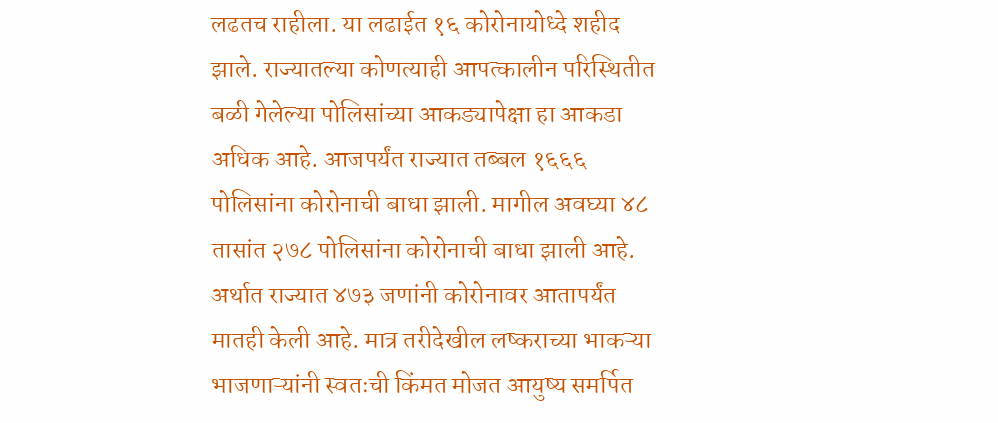लढतच राहीला. या लढाईत १६ कोरोनायोध्दे शहीद झाले. राज्यातल्या कोणत्याही आपत्कालीन परिस्थितीत बळी गेलेल्या पोलिसांच्या आकड्यापेक्षा हा आकडा अधिक आहे. आजपर्यंत राज्यात तब्बल १६६६ पोलिसांना कोरोनाची बाधा झाली. मागील अवघ्या ४८ तासांत २७८ पोलिसांना कोरोनाची बाधा झाली आहे. अर्थात राज्यात ४७३ जणांनी कोरोनावर आतापर्यंत मातही केली आहे. मात्र तरीदेखील लष्कराच्या भाकऱ्या भाजणाऱ्यांनी स्वतःची किंमत मोजत आयुष्य समर्पित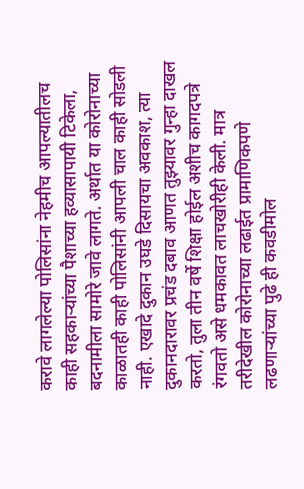करावे लागलेल्या पोलिसांना नेहमीच आपल्यातीलच काही सहकाऱ्यांच्या पैशाच्या हव्यासापायी टिकेला, बदनामीला सामोरे जावे लागते. अर्थात या कोरोनाच्या काळातही काही पोलिसांनी आपली चाल काही सोडली नाही. एखादे दुकान उघडे दिसायचा अवकाश, त्या दुकानदारावर प्रचंड दबाव आणत तुझ्यावर गुन्हा दाखल करतो, तुला तीन वर्षे शिक्षा होईल अशीच कागदपत्रे रंगवतो असे धमकावत लाचखोरीही केली. मात्र तरीदेखील कोरोनाच्या लढाईत प्रामाणिकपणे लढणाऱ्यांच्या पुढे ही कवडीमोल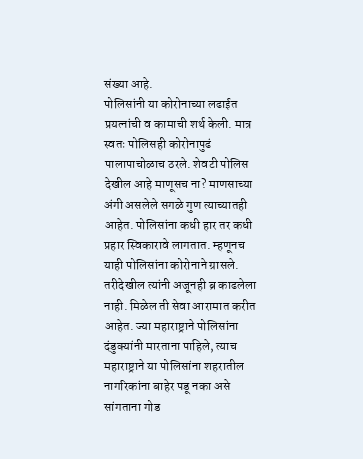संख्या आहे.
पोलिसांनी या कोरोनाच्या लढाईत प्रयत्नांची व कामाची शर्थ केली. मात्र स्वतः पोलिसही कोरोनापुढं पालापाचोळाच ठरले. शेवटी पोलिस देखील आहे माणूसच ना? माणसाच्या अंगी असलेले सगळे गुण त्याच्यातही आहेत. पोलिसांना कधी हार तर कधी प्रहार स्विकारावे लागतात. म्हणूनच याही पोलिसांना कोरोनाने ग्रासले. तरीदेखील त्यांनी अजूनही ब्र काढलेला नाही. मिळेल ती सेवा आरामात करीत आहेत. ज्या महाराष्ट्राने पोलिसांना दंडुक्यांनी मारताना पाहिले, त्याच महाराष्ट्राने या पोलिसांना शहरातील नागरिकांना बाहेर पडू नका असे सांगताना गोड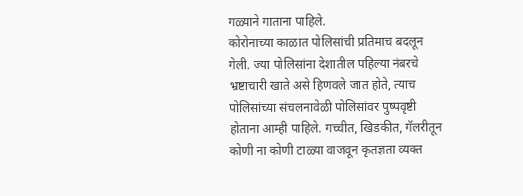गळ्याने गाताना पाहिले.
कोरोनाच्या काळात पोलिसांची प्रतिमाच बदलून गेली. ज्या पोलिसांना देशातील पहिल्या नंबरचे भ्रष्टाचारी खाते असे हिणवले जात होते, त्याच पोलिसांच्या संचलनावेळी पोलिसांवर पुष्पवृष्टी होताना आम्ही पाहिले. गच्चीत, खिडकीत, गॅलरीतून कोणी ना कोणी टाळ्या वाजवून कृतज्ञता व्यक्त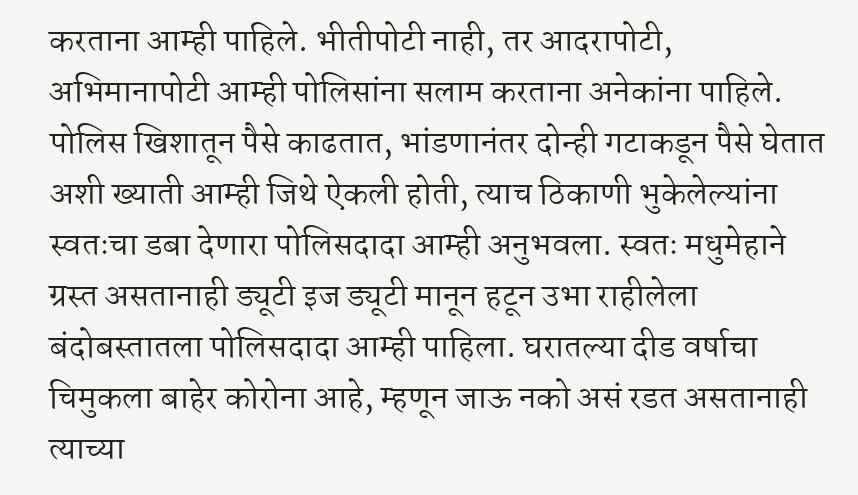करताना आम्ही पाहिले. भीतीपोटी नाही, तर आदरापोटी, अभिमानापोटी आम्ही पोलिसांना सलाम करताना अनेकांना पाहिले. पोलिस खिशातून पैसे काढतात, भांडणानंतर दोन्ही गटाकडून पैसे घेतात अशी ख्याती आम्ही जिथे ऐकली होती, त्याच ठिकाणी भुकेलेल्यांना स्वतःचा डबा देणारा पोलिसदादा आम्ही अनुभवला. स्वतः मधुमेहाने ग्रस्त असतानाही ड्यूटी इज ड्यूटी मानून हटून उभा राहीलेला बंदोबस्तातला पोलिसदादा आम्ही पाहिला. घरातल्या दीड वर्षाचा चिमुकला बाहेर कोरोना आहे, म्हणून जाऊ नको असं रडत असतानाही त्याच्या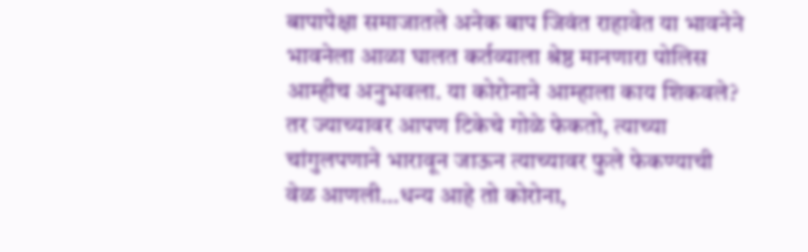बापापेक्षा समाजातले अनेक बाप जिवंत राहावेत या भावनेने भावनेला आळा घालत कर्तव्याला श्रेष्ठ मानणारा पोलिस आम्हीच अनुभवला. या कोरोनाने आम्हाला काय शिकवले? तर ज्याच्यावर आपण टिकेचे गोळे फेकतो, त्याच्या चांगुलपणाने भारावून जाऊन त्याच्यावर फुले फेकण्याची वेळ आणली…धन्य आहे तो कोरोना,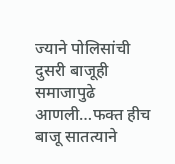ज्याने पोलिसांची दुसरी बाजूही समाजापुढे आणली…फक्त हीच बाजू सातत्याने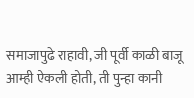समाजापुढे राहावी, जी पूर्वी काळी बाजू आम्ही ऐकली होती, ती पुन्हा कानी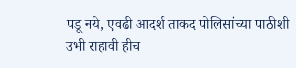पडू नये, एवढी आदर्श ताकद पोलिसांच्या पाठीशी उभी राहावी हीच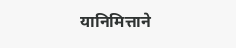यानिमित्ताने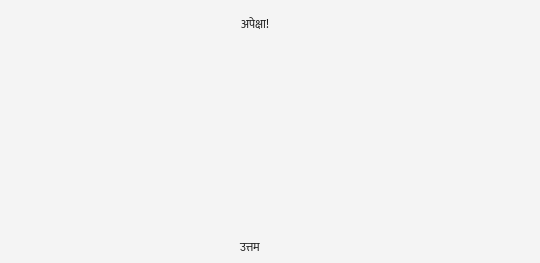अपेक्षा!











उत्तम